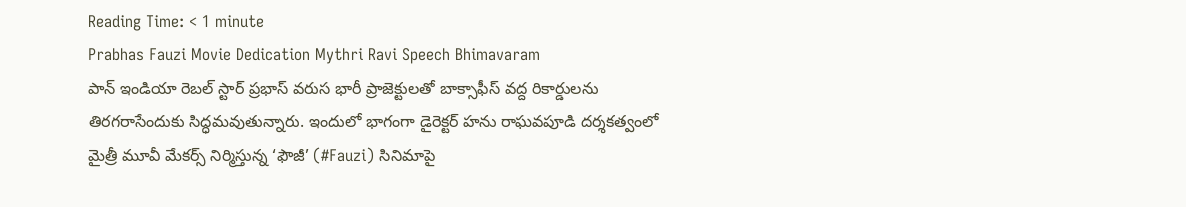Reading Time: < 1 minute
Prabhas Fauzi Movie Dedication Mythri Ravi Speech Bhimavaram
పాన్ ఇండియా రెబల్ స్టార్ ప్రభాస్ వరుస భారీ ప్రాజెక్టులతో బాక్సాఫీస్ వద్ద రికార్డులను తిరగరాసేందుకు సిద్ధమవుతున్నారు. ఇందులో భాగంగా డైరెక్టర్ హను రాఘవపూడి దర్శకత్వంలో మైత్రీ మూవీ మేకర్స్ నిర్మిస్తున్న ‘ఫౌజీ’ (#Fauzi) సినిమాపై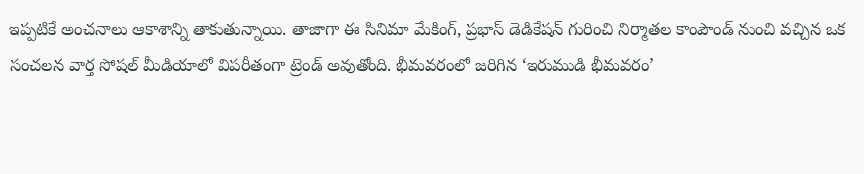ఇప్పటికే అంచనాలు ఆకాశాన్ని తాకుతున్నాయి. తాజాగా ఈ సినిమా మేకింగ్, ప్రభాస్ డెడికేషన్ గురించి నిర్మాతల కాంపౌండ్ నుంచి వచ్చిన ఒక సంచలన వార్త సోషల్ మీడియాలో విపరీతంగా ట్రెండ్ అవుతోంది. భీమవరంలో జరిగిన ‘ఇరుముడి భీమవరం’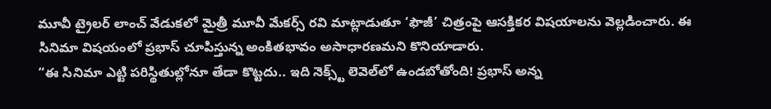మూవీ ట్రైలర్ లాంచ్ వేడుకలో మైత్రీ మూవీ మేకర్స్ రవి మాట్లాడుతూ ‘ఫౌజీ’ చిత్రంపై ఆసక్తికర విషయాలను వెల్లడించారు. ఈ సినిమా విషయంలో ప్రభాస్ చూపిస్తున్న అంకితభావం అసాధారణమని కొనియాడారు.
“ఈ సినిమా ఎట్టి పరిస్థితుల్లోనూ తేడా కొట్టదు.. ఇది నెక్స్ట్ లెవెల్‌లో ఉండబోతోంది! ప్రభాస్ అన్న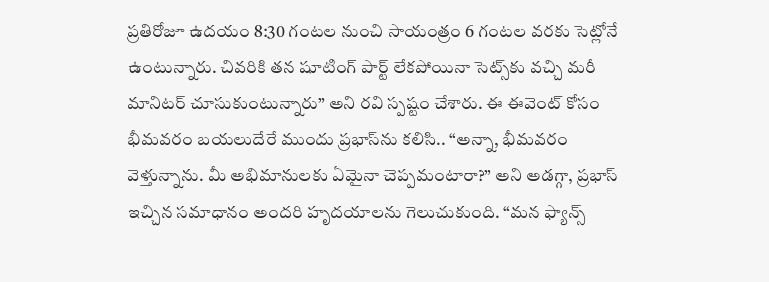ప్రతిరోజూ ఉదయం 8:30 గంటల నుంచి సాయంత్రం 6 గంటల వరకు సెట్లోనే ఉంటున్నారు. చివరికి తన షూటింగ్ పార్ట్ లేకపోయినా సెట్స్‌కు వచ్చి మరీ మానిటర్ చూసుకుంటున్నారు” అని రవి స్పష్టం చేశారు. ఈ ఈవెంట్ కోసం భీమవరం బయలుదేరే ముందు ప్రభాస్‌ను కలిసి.. “అన్నా, భీమవరం వెళ్తున్నాను. మీ అభిమానులకు ఏమైనా చెప్పమంటారా?” అని అడగ్గా, ప్రభాస్ ఇచ్చిన సమాధానం అందరి హృదయాలను గెలుచుకుంది. “మన ఫ్యాన్స్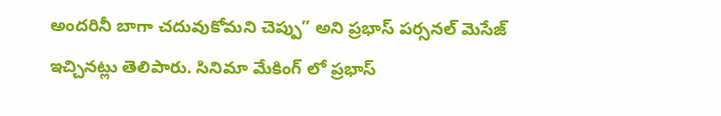అందరినీ బాగా చదువుకోమని చెప్పు” అని ప్రభాస్ పర్సనల్ మెసేజ్ ఇచ్చినట్లు తెలిపారు. సినిమా మేకింగ్ లో ప్రభాస్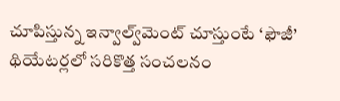చూపిస్తున్న ఇన్వాల్వ్‌మెంట్ చూస్తుంటే ‘ఫౌజీ’ థియేటర్లలో సరికొత్త సంచలనం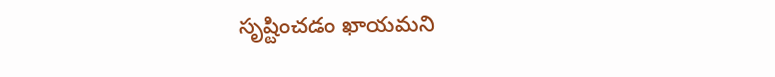సృష్టించడం ఖాయమని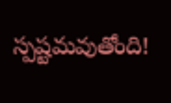స్పష్టమవుతోంది!